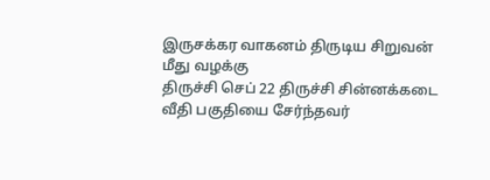இருசக்கர வாகனம் திருடிய சிறுவன் மீது வழக்கு
திருச்சி செப் 22 திருச்சி சின்னக்கடை வீதி பகுதியை சேர்ந்தவர்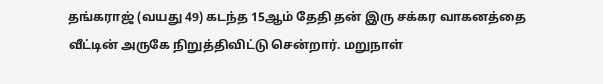தங்கராஜ் (வயது 49) கடந்த 15ஆம் தேதி தன் இரு சக்கர வாகனத்தை வீட்டின் அருகே நிறுத்திவிட்டு சென்றார். மறுநாள்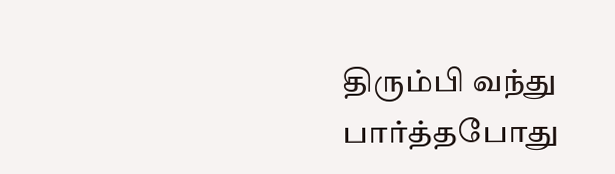திரும்பி வந்து பார்த்தபோது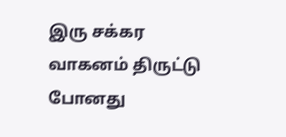இரு சக்கர வாகனம் திருட்டு போனது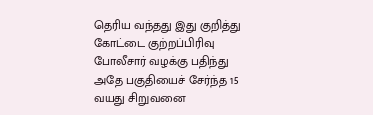தெரிய வந்தது இது குறித்து கோட்டை குற்றப்பிரிவு போலீசார் வழக்கு பதிந்து அதே பகுதியைச் சேர்ந்த 15 வயது சிறுவனை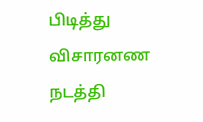பிடித்து விசாரனண நடத்தி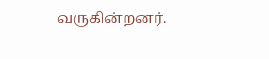வருகின்றனர்.